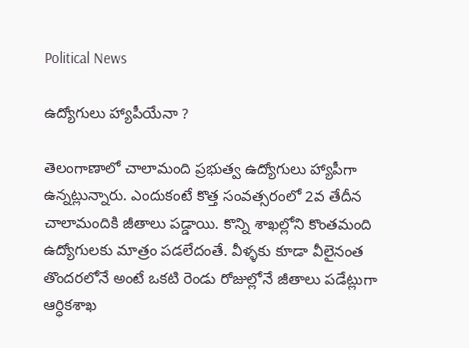Political News

ఉద్యోగులు హ్యాపీయేనా ?

తెలంగాణాలో చాలామంది ప్రభుత్వ ఉద్యోగులు హ్యాపీగా ఉన్నట్లున్నారు. ఎందుకంటే కొత్త సంవత్సరంలో 2వ తేదీన చాలామందికి జీతాలు పడ్డాయి. కొన్ని శాఖల్లోని కొంతమంది ఉద్యోగులకు మాత్రం పడలేదంతే. వీళ్ళకు కూడా వీలైనంత తొందరలోనే అంటే ఒకటి రెండు రోజుల్లోనే జీతాలు పడేట్లుగా ఆర్ధికశాఖ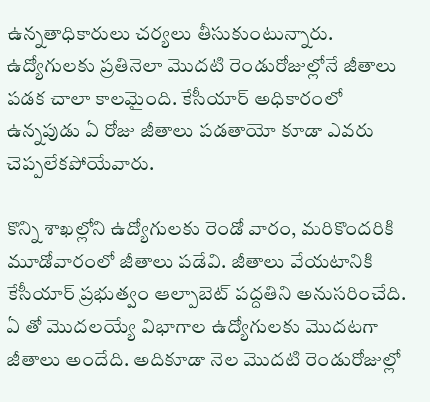ఉన్నతాధికారులు చర్యలు తీసుకుంటున్నారు. ఉద్యోగులకు ప్రతినెలా మొదటి రెండురోజుల్లోనే జీతాలు పడక చాలా కాలమైంది. కేసీయార్ అధికారంలో ఉన్నపుడు ఏ రోజు జీతాలు పడతాయో కూడా ఎవరు చెప్పలేకపోయేవారు.

కొన్ని శాఖల్లోని ఉద్యోగులకు రెండో వారం, మరికొందరికి మూడోవారంలో జీతాలు పడేవి. జీతాలు వేయటానికి కేసీయార్ ప్రభుత్వం ఆల్పాబెట్ పద్దతిని అనుసరించేది. ఏ తో మొదలయ్యే విభాగాల ఉద్యోగులకు మొదటగా జీతాలు అందేది. అదికూడా నెల మొదటి రెండురోజుల్లో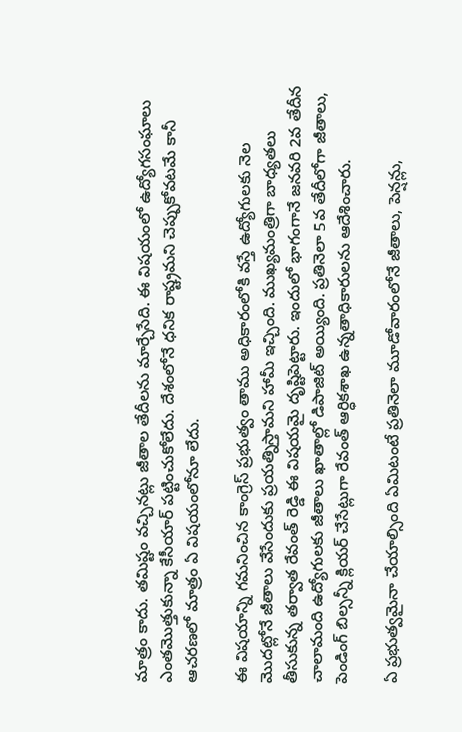మాత్రం కాదు. తమిష్టం వచ్చినట్లు జీతాల తేదీలను మార్చేసేది. ఈ విషయంలో ఉద్యోగసంఘాలు ఎంతమొత్తుకున్నా కేసీయార్ పట్టించుకోలేదు. దేశంలోనే ధనిక రాష్ట్రమని చెప్పుకోవటమే కానీ ఆచరణలో మాత్రం ఏ విషయంలోనూ లేదు.

ఈ విషయాన్ని గమనించిన కాంగ్రెస్ ప్రభుత్వం తాము అధికారంలోకి వస్తే ఉద్యోగులకు నెల మొదట్లోనే జీతాలు వేసేందుకు ప్రయత్నిస్తామని హామీ ఇచ్చింది. ముఖ్యమంత్రిగా బాధ్యతలు తీసుకున్న తర్వాత రేవంత్ రెడ్డి ఈ విషయమై దృష్టిపెట్టారు. ఇందులో భాగంగానే జనవరి 2వ తేదీన చాలామంది ఉద్యోగులకు జీతాలు ఖాతాల్లో డిపాజిట్ అయ్యింది. ప్రతినెలా 5వ తేదీలోగా జీతాలు, పెండింగ్ బిల్సన్నీ క్లియర్ చేసేట్లుగా రేవంత్ ఆర్ధికశాఖ ఉన్నతాధికారులను ఆదేశించారు.

ఏ ప్రభుత్వమైనా చేయాల్సింది ఏమిటంటే ప్రతినెలా మూడోవారంలోనే జీతాలు, పెన్షన్లు,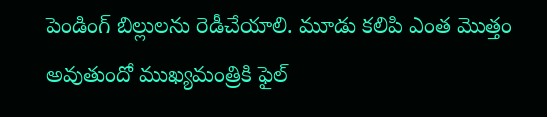పెండింగ్ బిల్లులను రెడీచేయాలి. మూడు కలిపి ఎంత మొత్తం అవుతుందో ముఖ్యమంత్రికి ఫైల్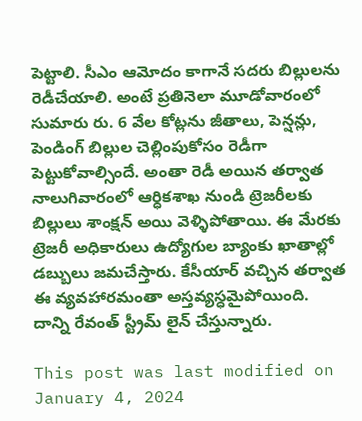పెట్టాలి. సీఎం ఆమోదం కాగానే సదరు బిల్లులను రెడీచేయాలి. అంటే ప్రతినెలా మూడోవారంలో సుమారు రు. 6 వేల కోట్లను జీతాలు, పెన్షన్లు, పెండింగ్ బిల్లుల చెల్లింపుకోసం రెడీగా పెట్టుకోవాల్సిందే. అంతా రెడీ అయిన తర్వాత నాలుగివారంలో ఆర్ధికశాఖ నుండి ట్రెజరీలకు బిల్లులు శాంక్షన్ అయి వెళ్ళిపోతాయి. ఈ మేరకు ట్రెజరీ అధికారులు ఉద్యోగుల బ్యాంకు ఖాతాల్లో డబ్బులు జమచేస్తారు. కేసీయార్ వచ్చిన తర్వాత ఈ వ్యవహారమంతా అస్తవ్యస్ధమైపోయింది. దాన్ని రేవంత్ స్ట్రీమ్ లైన్ చేస్తున్నారు.

This post was last modified on January 4, 2024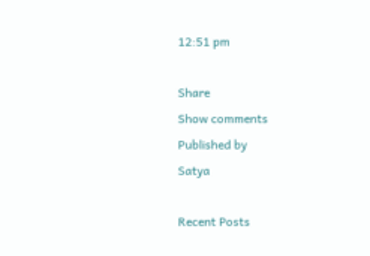12:51 pm

Share
Show comments
Published by
Satya

Recent Posts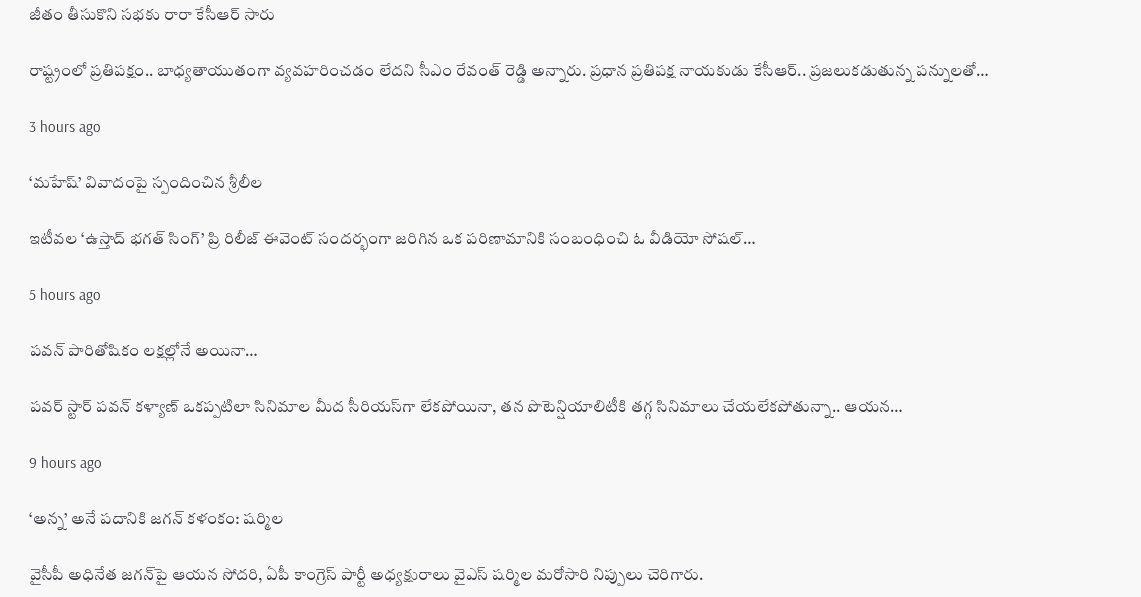జీతం తీసుకొని సభకు రారా కేసీఆర్ సారు

రాష్ట్రంలో ప్ర‌తిప‌క్షం.. బాధ్య‌తాయుతంగా వ్య‌వ‌హ‌రించ‌డం లేద‌ని సీఎం రేవంత్ రెడ్డి అన్నారు. ప్ర‌ధాన ప్ర‌తిప‌క్ష నాయ‌కుడు కేసీఆర్‌.. ప్ర‌జ‌లుక‌డుతున్న ప‌న్నుల‌తో…

3 hours ago

‘మహేష్’ వివాదంపై స్పందించిన శ్రీలీల

ఇటీవల ‘ఉస్తాద్ భగత్ సింగ్’ ప్రి రిలీజ్ ఈవెంట్ సందర్భంగా జరిగిన ఒక పరిణామానికి సంబంధించి ఓ వీడియో సోషల్…

5 hours ago

పవన్ పారితోషికం లక్షల్లోనే అయినా…

పవర్ స్టార్ పవన్ కళ్యాణ్ ఒకప్పటిలా సినిమాల మీద సీరియస్‌గా లేకపోయినా, తన పొటెన్షియాలిటీకి తగ్గ సినిమాలు చేయలేకపోతున్నా.. ఆయన…

9 hours ago

‘అన్న’ అనే ప‌దానికి జ‌గ‌న్ క‌ళంకం: ష‌ర్మిల‌

వైసీపీ అధినేత జ‌గ‌న్‌పై ఆయ‌న సోద‌రి, ఏపీ కాంగ్రెస్ పార్టీ అధ్య‌క్షురాలు వైఎస్ ష‌ర్మిల మ‌రోసారి నిప్పులు చెరిగారు.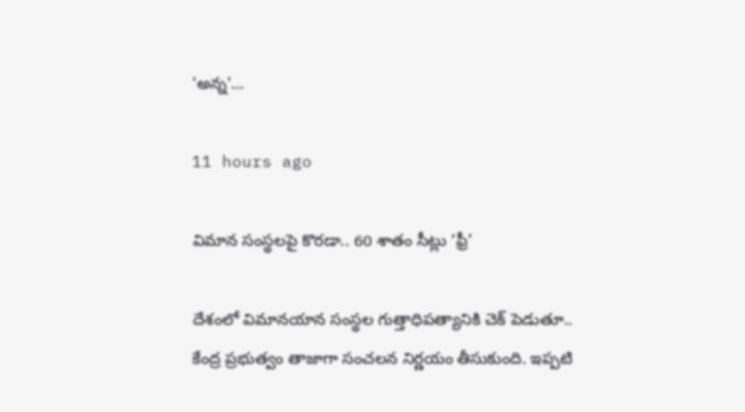'అన్న‌'…

11 hours ago

విమాన సంస్థ‌ల‌పై కొర‌డా.. 60 శాతం సీట్లు ‘ఫ్రీ’

దేశంలో విమానయాన సంస్థ‌ల గుత్తాధిపత్యానికి చెక్ పెడుతూ.. కేంద్ర ప్ర‌భుత్వం తాజాగా సంచ‌ల‌న నిర్ణ‌యం తీసుకుంది. ఇప్ప‌టి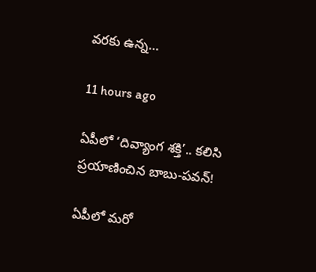వ‌ర‌కు ఉన్న…

11 hours ago

ఏపీలో ‘దివ్యాంగ శక్తి’.. క‌లిసి ప్ర‌యాణించిన బాబు-ప‌వ‌న్‌!

ఏపీలో మ‌రో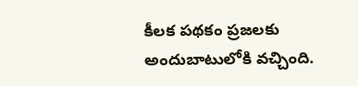కీల‌క ప‌థ‌కం ప్ర‌జ‌ల‌కు అందుబాటులోకి వ‌చ్చింది.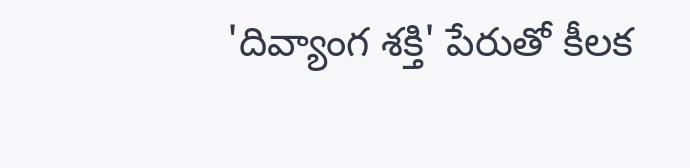'దివ్యాంగ శక్తి' పేరుతో కీలక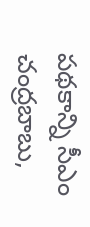ప‌థ‌కాన్ని సీఎం చంద్ర‌బాబు,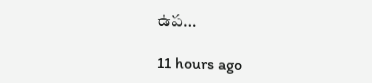ఉప…

11 hours ago